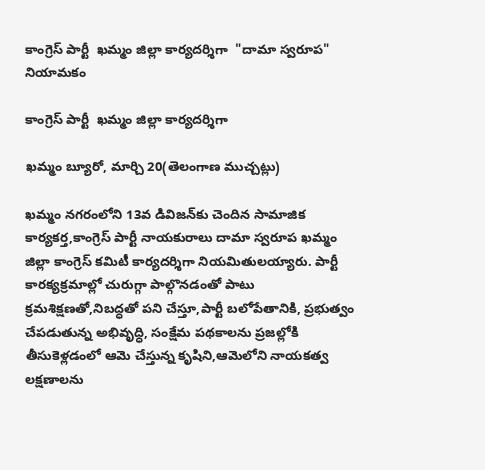కాంగ్రెస్ పార్టీ  ఖమ్మం జిల్లా కార్యదర్శిగా  "దామా స్వరూప" నియామకం

కాంగ్రెస్ పార్టీ  ఖమ్మం జిల్లా కార్యదర్శిగా

ఖమ్మం బ్యూరో, మార్చి 20(తెలంగాణ ముచ్చట్లు)

ఖమ్మం నగరంలోని 13వ డివిజన్‌కు చెందిన సామాజిక కార్యకర్త,కాంగ్రెస్ పార్టీ నాయకురాలు దామా స్వరూప ఖమ్మం జిల్లా కాంగ్రెస్ కమిటీ కార్యదర్శిగా నియమితులయ్యారు. పార్టీ కారక్యక్రమాల్లో చురుగ్గా పాల్గొనడంతో పాటు క్రమశిక్షణతో,నిబద్ధతో పని చేస్తూ,పార్టీ బలోపేతానికి, ప్రభుత్వం చేపడుతున్న అభివృద్ధి, సంక్షేమ పథకాలను ప్రజల్లోకి తీసుకెళ్లడంలో ఆమె చేస్తున్న కృషిని,ఆమెలోని నాయకత్వ లక్షణాలను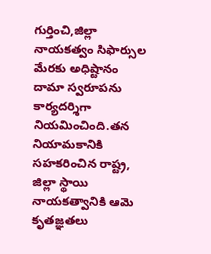గుర్తించి,జిల్లా నాయకత్వం సిఫార్సుల మేరకు అధిష్టానం దామా స్వరూపను కార్యదర్శిగా నియమించింది.తన నియామకానికి సహకరించిన రాష్ట్ర, జిల్లా స్థాయి నాయకత్వానికి ఆమె కృతజ్ఞతలు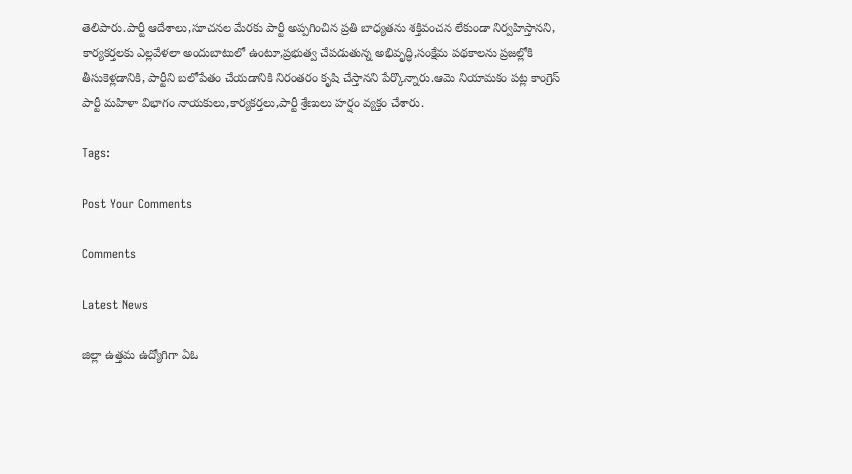తెలిపారు.పార్టీ ఆదేశాలు,సూచనల మేరకు పార్టీ అప్పగించిన ప్రతి బాధ్యతను శక్తివంచన లేకుండా నిర్వహిస్తానని, కార్యకర్తలకు ఎల్లవేళలా అందుబాటులో ఉంటూ,ప్రభుత్వ చేపడుతున్న అభివృద్ధి,సంక్షేమ పథకాలను ప్రజల్లోకి తీసుకెళ్లడానికి, పార్టీని బలోపేతం చేయడానికి నిరంతరం కృషి చేస్తానని పేర్కొన్నారు.ఆమె నియామకం పట్ల కాంగ్రెస్ పార్టీ మహిళా విభాగం నాయకులు,కార్యకర్తలు,పార్టీ శ్రేణులు హర్షం వ్యక్తం చేశారు.

Tags:

Post Your Comments

Comments

Latest News

జిల్లా ఉత్తమ ఉద్యోగిగా ఏఓ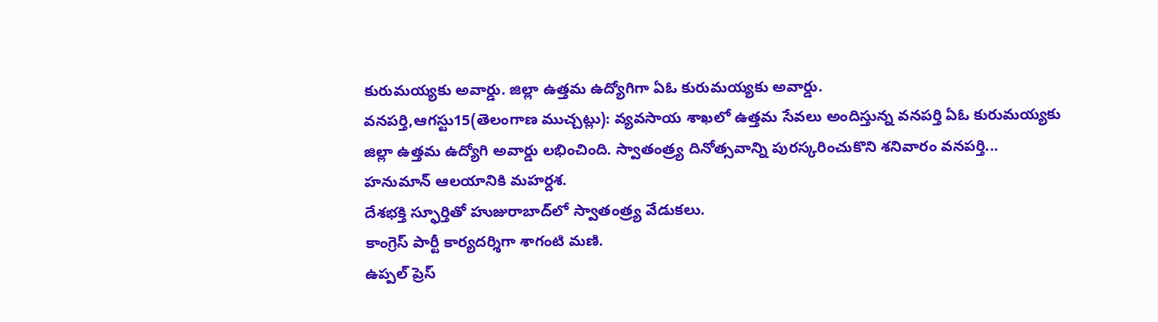కురుమయ్యకు అవార్డు. జిల్లా ఉత్తమ ఉద్యోగిగా ఏఓ కురుమయ్యకు అవార్డు.
వనపర్తి,ఆగస్టు15(తెలంగాణ ముచ్చట్లు): వ్యవసాయ శాఖలో ఉత్తమ సేవలు అందిస్తున్న వనపర్తి ఏఓ కురుమయ్యకు జిల్లా ఉత్తమ ఉద్యోగి అవార్డు లభించింది. స్వాతంత్ర్య దినోత్సవాన్ని పురస్కరించుకొని శనివారం వనపర్తి...
హనుమాన్ ఆలయానికి మహర్దశ.
దేశభక్తి స్ఫూర్తితో హుజురాబాద్‌లో స్వాతంత్ర్య వేడుకలు.
కాంగ్రెస్ పార్టీ కార్యదర్శిగా శాగంటి మణి.
ఉప్పల్ ప్రెస్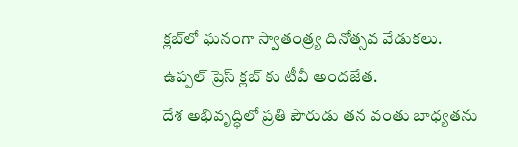క్లబ్‌లో ఘనంగా స్వాతంత్ర్య దినోత్సవ వేడుకలు.
ఉప్పల్ ప్రెస్ క్లబ్‌ కు టీవీ అందజేత.
దేశ అభివృద్ధిలో ప్రతి పౌరుడు తన వంతు బాధ్యతను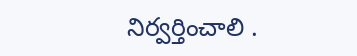నిర్వర్తించాలి .